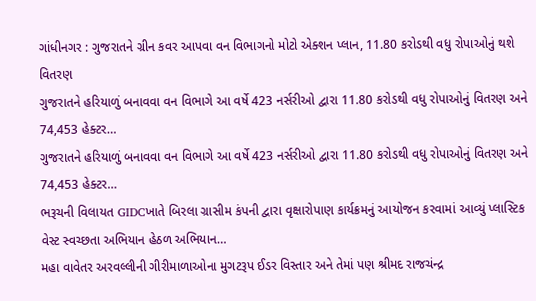ગાંધીનગર : ગુજરાતને ગ્રીન કવર આપવા વન વિભાગનો મોટો એક્શન પ્લાન, 11.80 કરોડથી વધુ રોપાઓનું થશે વિતરણ
ગુજરાતને હરિયાળું બનાવવા વન વિભાગે આ વર્ષે 423 નર્સરીઓ દ્વારા 11.80 કરોડથી વધુ રોપાઓનું વિતરણ અને 74,453 હેક્ટર…
ગુજરાતને હરિયાળું બનાવવા વન વિભાગે આ વર્ષે 423 નર્સરીઓ દ્વારા 11.80 કરોડથી વધુ રોપાઓનું વિતરણ અને 74,453 હેક્ટર…
ભરૂચની વિલાયત GIDCખાતે બિરલા ગ્રાસીમ કંપની દ્વારા વૃક્ષારોપાણ કાર્યક્રમનું આયોજન કરવામાં આવ્યું પ્લાસ્ટિક વેસ્ટ સ્વચ્છતા અભિયાન હેઠળ અભિયાન…
મહા વાવેતર અરવલ્લીની ગીરીમાળાઓના મુગટરૂપ ઈડર વિસ્તાર અને તેમાં પણ શ્રીમદ રાજચંન્દ્ર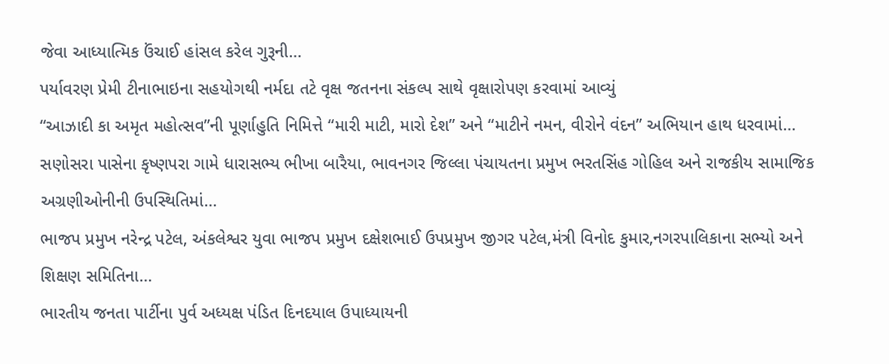જેવા આધ્યાત્મિક ઉંચાઈ હાંસલ કરેલ ગુરૂની…
પર્યાવરણ પ્રેમી ટીનાભાઇના સહયોગથી નર્મદા તટે વૃક્ષ જતનના સંકલ્પ સાથે વૃક્ષારોપણ કરવામાં આવ્યું
“આઝાદી કા અમૃત મહોત્સવ”ની પૂર્ણાહુતિ નિમિત્તે “મારી માટી, મારો દેશ” અને “માટીને નમન, વીરોને વંદન” અભિયાન હાથ ધરવામાં…
સણોસરા પાસેના કૃષ્ણપરા ગામે ધારાસભ્ય ભીખા બારૈયા, ભાવનગર જિલ્લા પંચાયતના પ્રમુખ ભરતસિંહ ગોહિલ અને રાજકીય સામાજિક અગ્રણીઓનીની ઉપસ્થિતિમાં…
ભાજપ પ્રમુખ નરેન્દ્ર પટેલ, અંકલેશ્વર યુવા ભાજપ પ્રમુખ દક્ષેશભાઈ ઉપપ્રમુખ જીગર પટેલ,મંત્રી વિનોદ કુમાર,નગરપાલિકાના સભ્યો અને શિક્ષણ સમિતિના…
ભારતીય જનતા પાર્ટીના પુર્વ અધ્યક્ષ પંડિત દિનદયાલ ઉપાધ્યાયની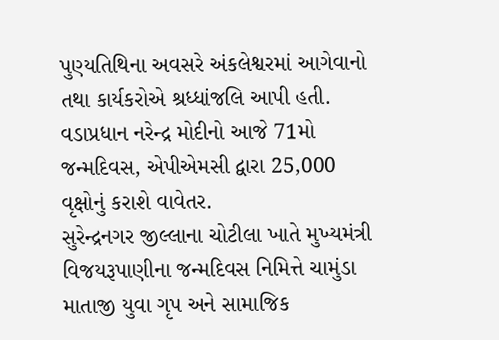પુણ્યતિથિના અવસરે અંકલેશ્વરમાં આગેવાનો તથા કાર્યકરોએ શ્રધ્ધાંજલિ આપી હતી.
વડાપ્રધાન નરેન્દ્ર મોદીનો આજે 71મો જન્મદિવસ, એપીએમસી દ્વારા 25,000 વૃક્ષોનું કરાશે વાવેતર.
સુરેન્દ્રનગર જીલ્લાના ચોટીલા ખાતે મુખ્યમંત્રી વિજયરૂપાણીના જન્મદિવસ નિમિત્તે ચામુંડા માતાજી યુવા ગૃપ અને સામાજિક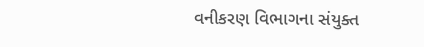વનીકરણ વિભાગના સંયુક્ત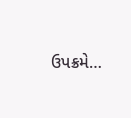ઉપક્રમે…